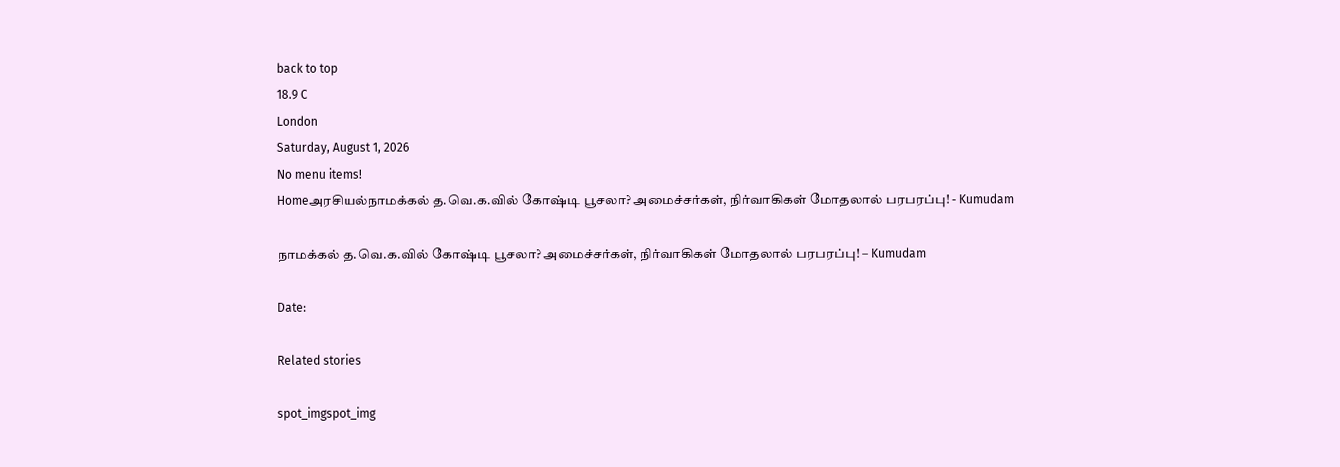back to top
18.9 C
London
Saturday, August 1, 2026
No menu items!
Homeஅரசியல்நாமக்கல் த.வெ.க.வில் கோஷ்டி பூசலா? அமைச்சர்கள், நிர்வாகிகள் மோதலால் பரபரப்பு! - Kumudam

நாமக்கல் த.வெ.க.வில் கோஷ்டி பூசலா? அமைச்சர்கள், நிர்வாகிகள் மோதலால் பரபரப்பு! – Kumudam

Date:

Related stories

spot_imgspot_img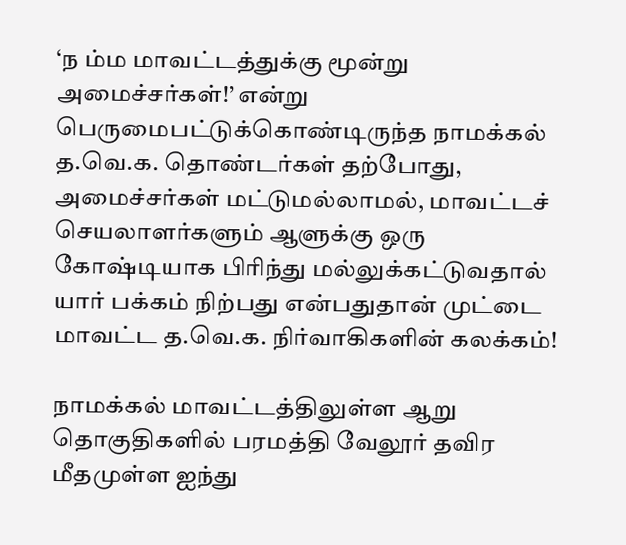‘ந ம்ம மாவட்டத்துக்கு மூன்று அமைச்சர்கள்!’ என்று பெருமைபட்டுக்கொண்டிருந்த நாமக்கல் த.வெ.க. தொண்டர்கள் தற்போது, அமைச்சர்கள் மட்டுமல்லாமல், மாவட்டச் செயலாளர்களும் ஆளுக்கு ஒரு கோஷ்டியாக பிரிந்து மல்லுக்கட்டுவதால் யார் பக்கம் நிற்பது என்பதுதான் முட்டை மாவட்ட த.வெ.க. நிர்வாகிகளின் கலக்கம்!

நாமக்கல் மாவட்டத்திலுள்ள ஆறு தொகுதிகளில் பரமத்தி வேலூர் தவிர மீதமுள்ள ஐந்து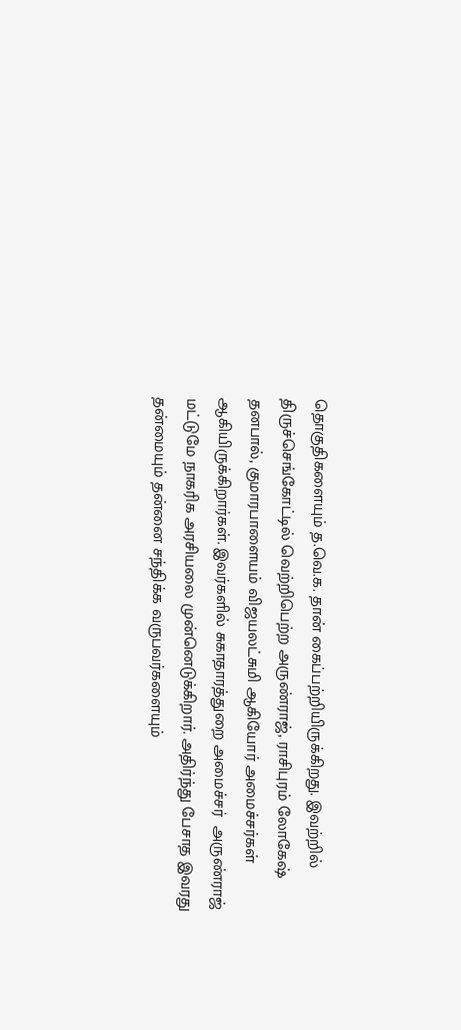தொகுதிகளையும் த.வெ.க. தான் கைப்பற்றியிருக்கிறது. இவற்றில் திருச்செங்கோட்டில் வெற்றிபெற்ற அருண்ராஜ், ராசிபுரம் லோகேஷ் தனபால், குமாரபாளையம் விஜயலட்சுமி ஆகியோர் அமைச்சர்கள் ஆகியிருக்கிறார்கள். இவர்களில் சுகாதாரத்துறை அமைச்சர்  அருண்ராஜ் மட்டுமே நாகரிக அரசியலை முன்னெடுக்கிறார். அதிர்ந்து பேசாத இவரது தன்மையும் தன்னை சந்திக்க வருபவர்களையும்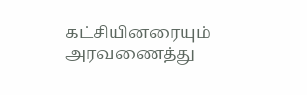கட்சியினரையும் அரவணைத்து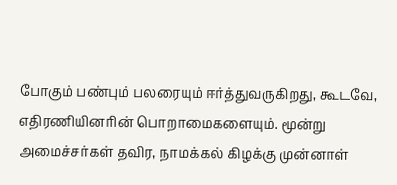போகும் பண்பும் பலரையும் ஈர்த்துவருகிறது, கூடவே, எதிரணியினரின் பொறாமைகளையும். மூன்று அமைச்சர்கள் தவிர, நாமக்கல் கிழக்கு முன்னாள்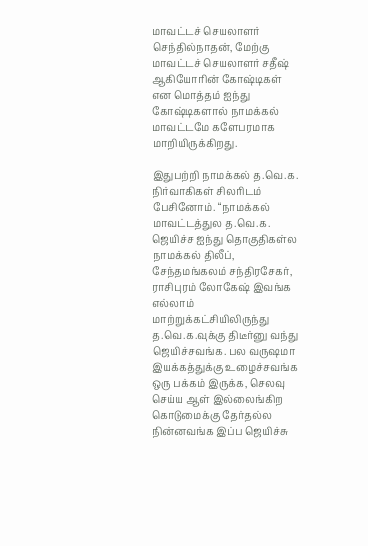மாவட்டச் செயலாளர் செந்தில்நாதன், மேற்கு மாவட்டச் செயலாளர் சதீஷ் ஆகியோரின் கோஷ்டிகள் என மொத்தம் ஐந்து கோஷ்டிகளால் நாமக்கல் மாவட்டமே களேபரமாக மாறியிருக்கிறது.

இதுபற்றி நாமக்கல் த.வெ.க. நிர்வாகிகள் சிலரிடம் பேசினோம். “நாமக்கல் மாவட்டத்துல த.வெ.க. ஜெயிச்ச ஐந்து தொகுதிகள்ல நாமக்கல் திலீப், சேந்தமங்கலம் சந்திரசேகர், ராசிபுரம் லோகேஷ் இவங்க எல்லாம் மாற்றுக்கட்சியிலிருந்து த.வெ.க.வுக்கு திடீர்னு வந்து ஜெயிச்சவங்க. பல வருஷமா இயக்கத்துக்கு உழைச்சவங்க ஒரு பக்கம் இருக்க, செலவு செய்ய ஆள் இல்லைங்கிற கொடுமைக்கு தேர்தல்ல நின்னவங்க இப்ப ஜெயிச்சு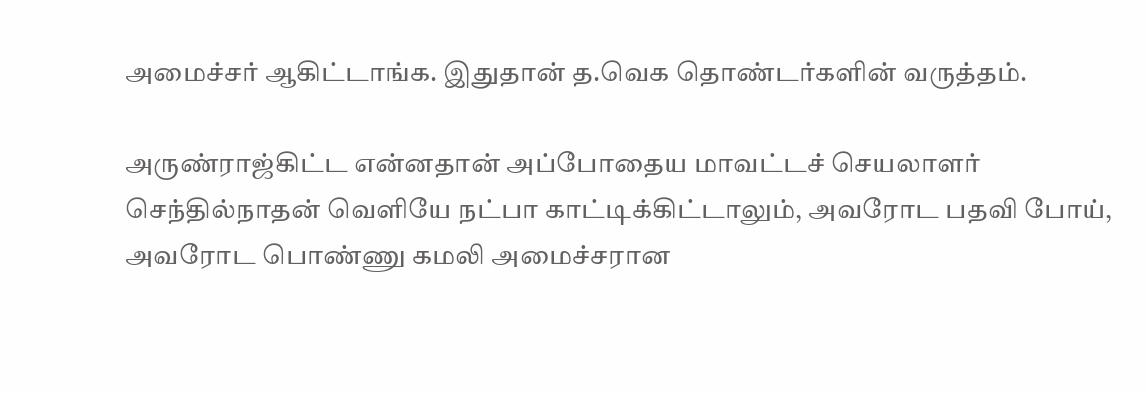அமைச்சர் ஆகிட்டாங்க. இதுதான் த.வெக தொண்டர்களின் வருத்தம்.

அருண்ராஜ்கிட்ட என்னதான் அப்போதைய மாவட்டச் செயலாளர் செந்தில்நாதன் வெளியே நட்பா காட்டிக்கிட்டாலும், அவரோட பதவி போய், அவரோட பொண்ணு கமலி அமைச்சரான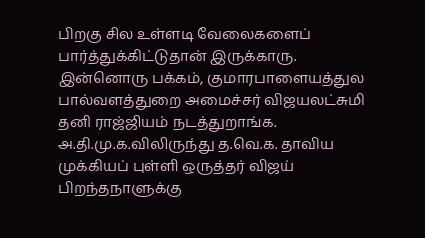பிறகு சில உள்ளடி வேலைகளைப் பார்த்துக்கிட்டுதான் இருக்காரு. இன்னொரு பக்கம், குமாரபாளையத்துல பால்வளத்துறை அமைச்சர் விஜயலட்சுமி தனி ராஜ்ஜியம் நடத்துறாங்க. அ.தி.மு.க.விலிருந்து த.வெ.க. தாவிய முக்கியப் புள்ளி ஒருத்தர் விஜய் பிறந்தநாளுக்கு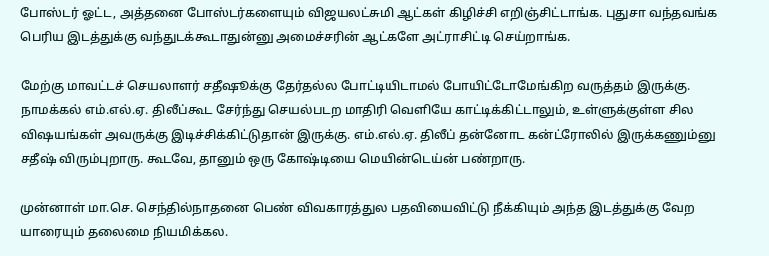போஸ்டர் ஓட்ட, அத்தனை போஸ்டர்களையும் விஜயலட்சுமி ஆட்கள் கிழிச்சி எறிஞ்சிட்டாங்க. புதுசா வந்தவங்க பெரிய இடத்துக்கு வந்துடக்கூடாதுன்னு அமைச்சரின் ஆட்களே அட்ராசிட்டி செய்றாங்க.

மேற்கு மாவட்டச் செயலாளர் சதீஷூக்கு தேர்தல்ல போட்டியிடாமல் போயிட்டோமேங்கிற வருத்தம் இருக்கு. நாமக்கல் எம்.எல்.ஏ. திலீப்கூட சேர்ந்து செயல்படற மாதிரி வெளியே காட்டிக்கிட்டாலும், உள்ளுக்குள்ள சில விஷயங்கள் அவருக்கு இடிச்சிக்கிட்டுதான் இருக்கு. எம்.எல்.ஏ. திலீப் தன்னோட கன்ட்ரோலில் இருக்கணும்னு சதீஷ் விரும்புறாரு. கூடவே, தானும் ஒரு கோஷ்டியை மெயின்டெய்ன் பண்றாரு.

முன்னாள் மா.செ. செந்தில்நாதனை பெண் விவகாரத்துல பதவியைவிட்டு நீக்கியும் அந்த இடத்துக்கு வேற யாரையும் தலைமை நியமிக்கல.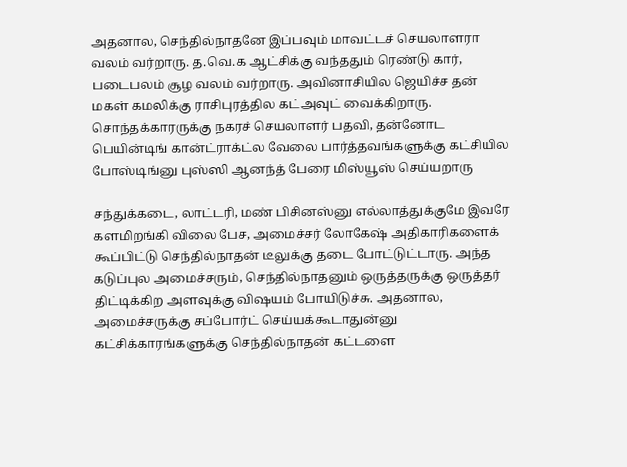அதனால, செந்தில்நாதனே இப்பவும் மாவட்டச் செயலாளரா வலம் வர்றாரு. த.வெ.க ஆட்சிக்கு வந்ததும் ரெண்டு கார், படைபலம் சூழ வலம் வர்றாரு. அவினாசியில ஜெயிச்ச தன் மகள் கமலிக்கு ராசிபுரத்தில கட்அவுட் வைக்கிறாரு. சொந்தக்காரருக்கு நகரச் செயலாளர் பதவி, தன்னோட பெயின்டிங் கான்ட்ராக்ட்ல வேலை பார்த்தவங்களுக்கு கட்சியில போஸ்டிங்னு புஸ்ஸி ஆனந்த் பேரை மிஸ்யூஸ் செய்யறாரு

சந்துக்கடை, லாட்டரி, மண் பிசினஸ்னு எல்லாத்துக்குமே இவரே களமிறங்கி விலை பேச, அமைச்சர் லோகேஷ் அதிகாரிகளைக் கூப்பிட்டு செந்தில்நாதன் டீலுக்கு தடை போட்டுட்டாரு. அந்த கடுப்புல அமைச்சரும், செந்தில்நாதனும் ஒருத்தருக்கு ஒருத்தர் திட்டிக்கிற அளவுக்கு விஷயம் போயிடுச்சு. அதனால, அமைச்சருக்கு சப்போர்ட் செய்யக்கூடாதுன்னு கட்சிக்காரங்களுக்கு செந்தில்நாதன் கட்டளை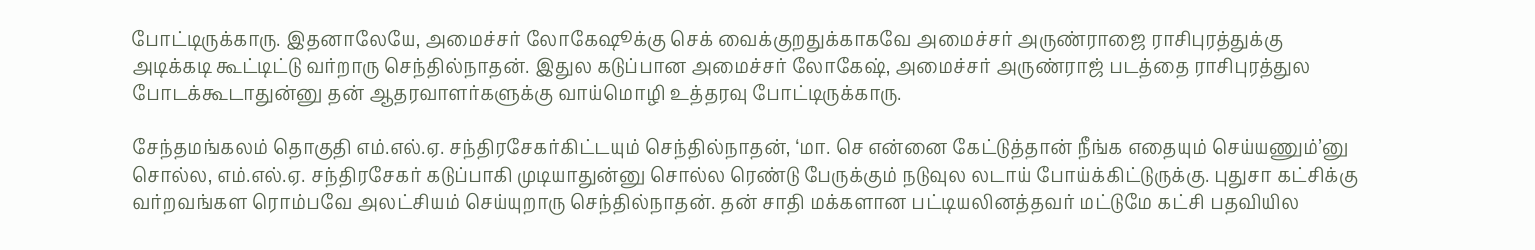போட்டிருக்காரு. இதனாலேயே, அமைச்சர் லோகேஷூக்கு செக் வைக்குறதுக்காகவே அமைச்சர் அருண்ராஜை ராசிபுரத்துக்கு அடிக்கடி கூட்டிட்டு வர்றாரு செந்தில்நாதன். இதுல கடுப்பான அமைச்சர் லோகேஷ், அமைச்சர் அருண்ராஜ் படத்தை ராசிபுரத்துல போடக்கூடாதுன்னு தன் ஆதரவாளர்களுக்கு வாய்மொழி உத்தரவு போட்டிருக்காரு.

சேந்தமங்கலம் தொகுதி எம்.எல்.ஏ. சந்திரசேகர்கிட்டயும் செந்தில்நாதன், ‘மா. செ என்னை கேட்டுத்தான் நீங்க எதையும் செய்யணும்’னு சொல்ல, எம்.எல்.ஏ. சந்திரசேகர் கடுப்பாகி முடியாதுன்னு சொல்ல ரெண்டு பேருக்கும் நடுவுல லடாய் போய்க்கிட்டுருக்கு. புதுசா கட்சிக்கு வர்றவங்கள ரொம்பவே அலட்சியம் செய்யுறாரு செந்தில்நாதன். தன் சாதி மக்களான பட்டியலினத்தவர் மட்டுமே கட்சி பதவியில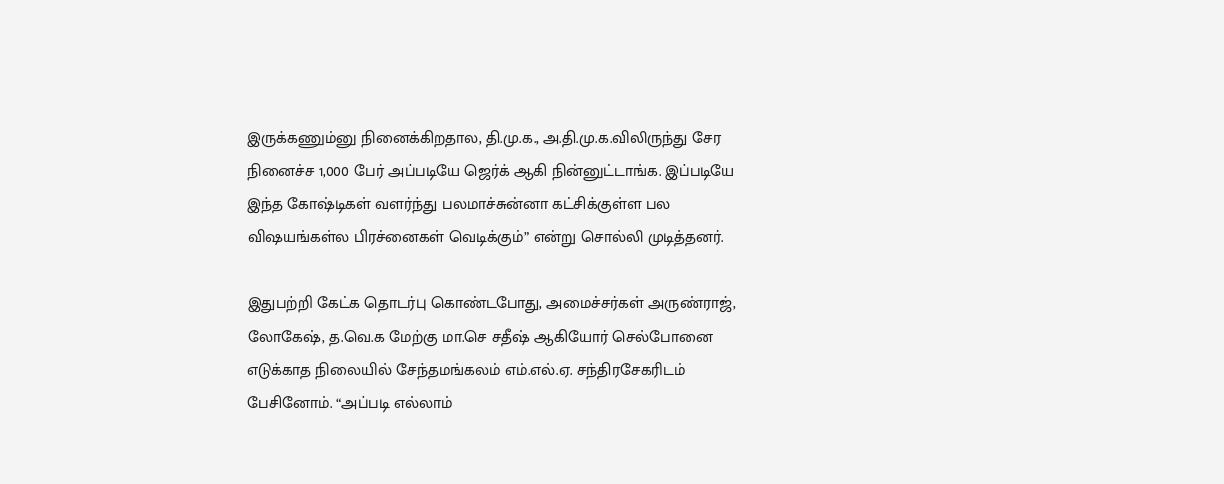இருக்கணும்னு நினைக்கிறதால, தி.மு.க., அ.தி.மு.க.விலிருந்து சேர நினைச்ச 1,000 பேர் அப்படியே ஜெர்க் ஆகி நின்னுட்டாங்க. இப்படியே இந்த கோஷ்டிகள் வளர்ந்து பலமாச்சுன்னா கட்சிக்குள்ள பல விஷயங்கள்ல பிரச்னைகள் வெடிக்கும்” என்று சொல்லி முடித்தனர்.

இதுபற்றி கேட்க தொடர்பு கொண்டபோது, அமைச்சர்கள் அருண்ராஜ், லோகேஷ், த.வெ.க மேற்கு மா.செ சதீஷ் ஆகியோர் செல்போனை எடுக்காத நிலையில் சேந்தமங்கலம் எம்.எல்.ஏ. சந்திரசேகரிடம் பேசினோம். “அப்படி எல்லாம்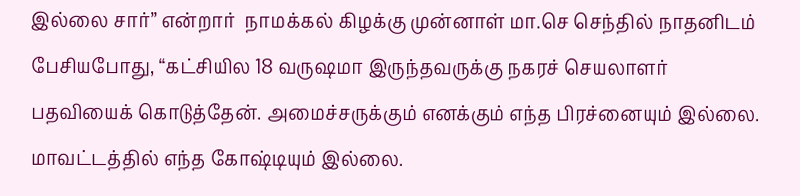இல்லை சார்” என்றார்  நாமக்கல் கிழக்கு முன்னாள் மா.செ செந்தில் நாதனிடம் பேசியபோது, “கட்சியில 18 வருஷமா இருந்தவருக்கு நகரச் செயலாளர் பதவியைக் கொடுத்தேன். அமைச்சருக்கும் எனக்கும் எந்த பிரச்னையும் இல்லை. மாவட்டத்தில் எந்த கோஷ்டியும் இல்லை.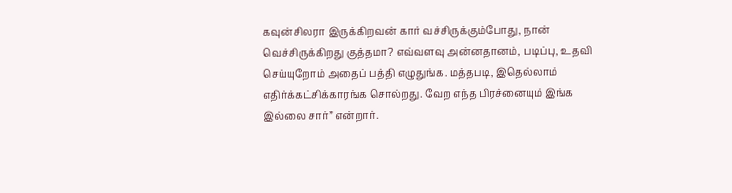கவுன்சிலரா இருக்கிறவன் கார் வச்சிருக்கும்போது, நான் வெச்சிருக்கிறது குத்தமா? எவ்வளவு அன்னதானம், படிப்பு, உதவி செய்யுறோம் அதைப் பத்தி எழுதுங்க. மத்தபடி, இதெல்லாம் எதிர்க்கட்சிக்காரங்க சொல்றது. வேற எந்த பிரச்னையும் இங்க இல்லை சார்” என்றார்.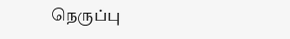நெருப்பு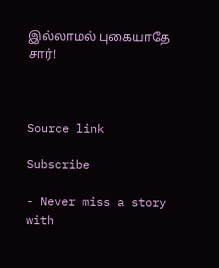இல்லாமல் புகையாதே சார்!



Source link

Subscribe

- Never miss a story with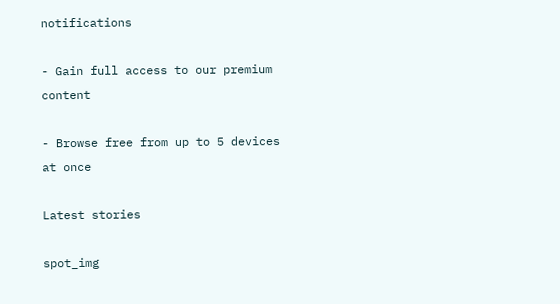notifications

- Gain full access to our premium content

- Browse free from up to 5 devices at once

Latest stories

spot_img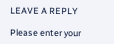LEAVE A REPLY

Please enter your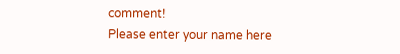comment!
Please enter your name here